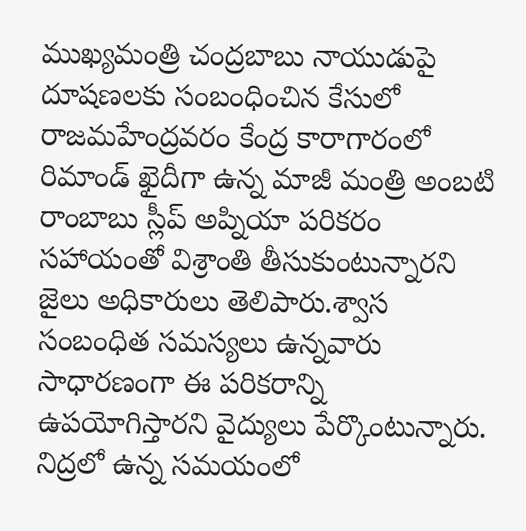ముఖ్యమంత్రి చంద్రబాబు నాయుడుపై దూషణలకు సంబంధించిన కేసులో రాజమహేంద్రవరం కేంద్ర కారాగారంలో రిమాండ్ ఖైదీగా ఉన్న మాజీ మంత్రి అంబటి రాంబాబు స్లీప్ అప్నియా పరికరం సహాయంతో విశ్రాంతి తీసుకుంటున్నారని జైలు అధికారులు తెలిపారు.శ్వాస సంబంధిత సమస్యలు ఉన్నవారు సాధారణంగా ఈ పరికరాన్ని ఉపయోగిస్తారని వైద్యులు పేర్కొంటున్నారు. నిద్రలో ఉన్న సమయంలో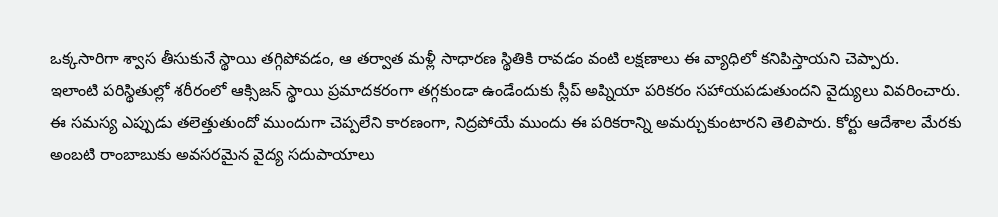ఒక్కసారిగా శ్వాస తీసుకునే స్థాయి తగ్గిపోవడం, ఆ తర్వాత మళ్లీ సాధారణ స్థితికి రావడం వంటి లక్షణాలు ఈ వ్యాధిలో కనిపిస్తాయని చెప్పారు.
ఇలాంటి పరిస్థితుల్లో శరీరంలో ఆక్సిజన్ స్థాయి ప్రమాదకరంగా తగ్గకుండా ఉండేందుకు స్లీప్ అప్నియా పరికరం సహాయపడుతుందని వైద్యులు వివరించారు. ఈ సమస్య ఎప్పుడు తలెత్తుతుందో ముందుగా చెప్పలేని కారణంగా, నిద్రపోయే ముందు ఈ పరికరాన్ని అమర్చుకుంటారని తెలిపారు. కోర్టు ఆదేశాల మేరకు అంబటి రాంబాబుకు అవసరమైన వైద్య సదుపాయాలు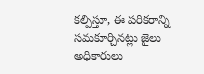కల్పిస్తూ, ఈ పరికరాన్ని సమకూర్చినట్లు జైలు అధికారులు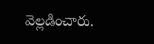వెల్లడించారు.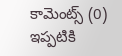కామెంట్స్ (0)
ఇప్పటికి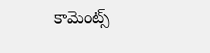కామెంట్స్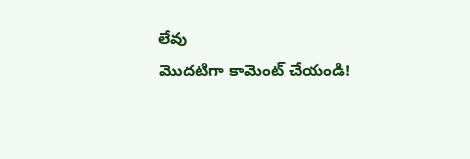లేవు
మొదటిగా కామెంట్ చేయండి!